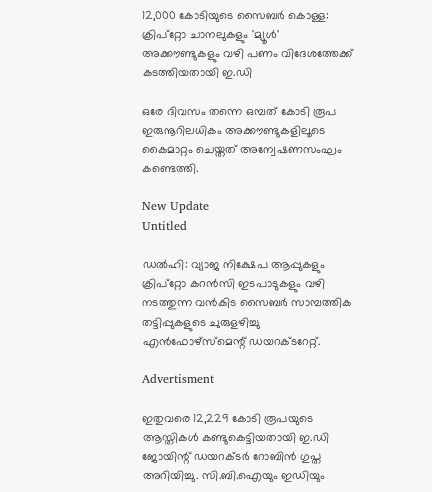12,000 കോടിയുടെ സൈബർ കൊള്ള: ക്രിപ്‌റ്റോ ചാനലുകളും 'മ്യൂൾ' അക്കൗണ്ടുകളും വഴി പണം വിദേശത്തേക്ക് കടത്തിയതായി ഇ.ഡി

ഒരേ ദിവസം തന്നെ ഒമ്പത് കോടി രൂപ ഇരുനൂറിലധികം അക്കൗണ്ടുകളിലൂടെ കൈമാറ്റം ചെയ്തത് അന്വേഷണസംഘം കണ്ടെത്തി.

New Update
Untitled

ഡല്‍ഹി: വ്യാജ നിക്ഷേപ ആപ്പുകളും ക്രിപ്റ്റോ കറന്‍സി ഇടപാടുകളും വഴി നടത്തുന്ന വന്‍കിട സൈബര്‍ സാമ്പത്തിക തട്ടിപ്പുകളുടെ ചുരുളഴിച്ചു എന്‍ഫോഴ്‌സ്മെന്റ് ഡയറക്ടറേറ്റ്.

Advertisment

ഇതുവരെ 12,229 കോടി രൂപയുടെ ആസ്തികള്‍ കണ്ടുകെട്ടിയതായി ഇ.ഡി ജോയിന്റ് ഡയറക്ടര്‍ റോബിന്‍ ഗുപ്ത അറിയിച്ചു. സി.ബി.ഐയും ഇഡിയും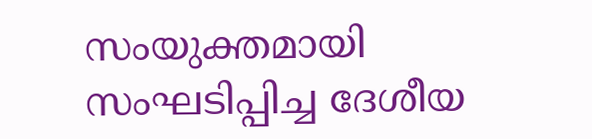സംയുക്തമായി സംഘടിപ്പിച്ച ദേശീയ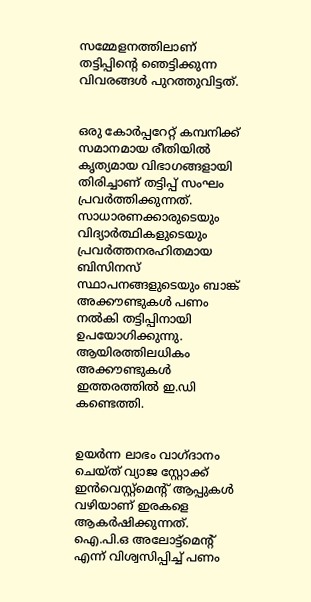സമ്മേളനത്തിലാണ് തട്ടിപ്പിന്റെ ഞെട്ടിക്കുന്ന വിവരങ്ങള്‍ പുറത്തുവിട്ടത്.


ഒരു കോര്‍പ്പറേറ്റ് കമ്പനിക്ക് സമാനമായ രീതിയില്‍ കൃത്യമായ വിഭാഗങ്ങളായി തിരിച്ചാണ് തട്ടിപ്പ് സംഘം പ്രവര്‍ത്തിക്കുന്നത്. സാധാരണക്കാരുടെയും വിദ്യാര്‍ത്ഥികളുടെയും പ്രവര്‍ത്തനരഹിതമായ ബിസിനസ് സ്ഥാപനങ്ങളുടെയും ബാങ്ക് അക്കൗണ്ടുകള്‍ പണം നല്‍കി തട്ടിപ്പിനായി ഉപയോഗിക്കുന്നു. ആയിരത്തിലധികം അക്കൗണ്ടുകള്‍ ഇത്തരത്തില്‍ ഇ.ഡി കണ്ടെത്തി.


ഉയര്‍ന്ന ലാഭം വാഗ്ദാനം ചെയ്ത് വ്യാജ സ്റ്റോക്ക് ഇന്‍വെസ്റ്റ്മെന്റ് ആപ്പുകള്‍ വഴിയാണ് ഇരകളെ ആകര്‍ഷിക്കുന്നത്. ഐ.പി.ഒ അലോട്ട്മെന്റ് എന്ന് വിശ്വസിപ്പിച്ച് പണം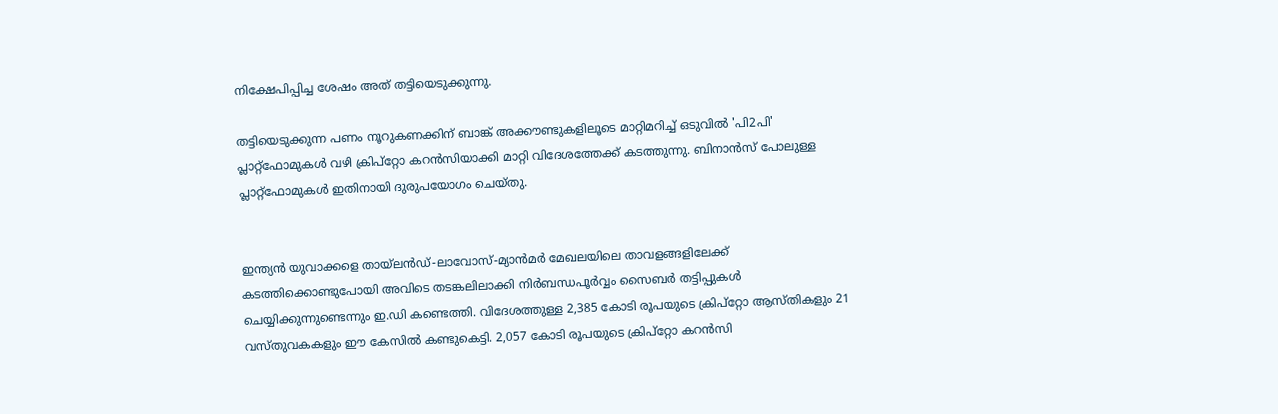നിക്ഷേപിപ്പിച്ച ശേഷം അത് തട്ടിയെടുക്കുന്നു.

തട്ടിയെടുക്കുന്ന പണം നൂറുകണക്കിന് ബാങ്ക് അക്കൗണ്ടുകളിലൂടെ മാറ്റിമറിച്ച് ഒടുവില്‍ 'പി2പി' പ്ലാറ്റ്ഫോമുകള്‍ വഴി ക്രിപ്റ്റോ കറന്‍സിയാക്കി മാറ്റി വിദേശത്തേക്ക് കടത്തുന്നു. ബിനാന്‍സ് പോലുള്ള പ്ലാറ്റ്ഫോമുകള്‍ ഇതിനായി ദുരുപയോഗം ചെയ്തു.


ഇന്ത്യന്‍ യുവാക്കളെ തായ്ലന്‍ഡ്-ലാവോസ്-മ്യാന്‍മര്‍ മേഖലയിലെ താവളങ്ങളിലേക്ക് കടത്തിക്കൊണ്ടുപോയി അവിടെ തടങ്കലിലാക്കി നിര്‍ബന്ധപൂര്‍വ്വം സൈബര്‍ തട്ടിപ്പുകള്‍ ചെയ്യിക്കുന്നുണ്ടെന്നും ഇ.ഡി കണ്ടെത്തി. വിദേശത്തുള്ള 2,385 കോടി രൂപയുടെ ക്രിപ്റ്റോ ആസ്തികളും 21 വസ്തുവകകളും ഈ കേസില്‍ കണ്ടുകെട്ടി. 2,057 കോടി രൂപയുടെ ക്രിപ്റ്റോ കറന്‍സി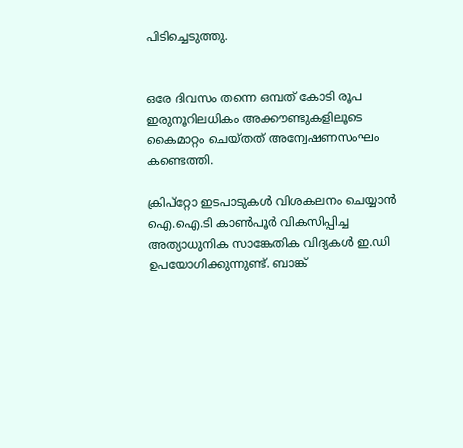പിടിച്ചെടുത്തു.


ഒരേ ദിവസം തന്നെ ഒമ്പത് കോടി രൂപ ഇരുനൂറിലധികം അക്കൗണ്ടുകളിലൂടെ കൈമാറ്റം ചെയ്തത് അന്വേഷണസംഘം കണ്ടെത്തി.

ക്രിപ്റ്റോ ഇടപാടുകള്‍ വിശകലനം ചെയ്യാന്‍ ഐ.ഐ.ടി കാണ്‍പൂര്‍ വികസിപ്പിച്ച അത്യാധുനിക സാങ്കേതിക വിദ്യകള്‍ ഇ.ഡി ഉപയോഗിക്കുന്നുണ്ട്. ബാങ്ക്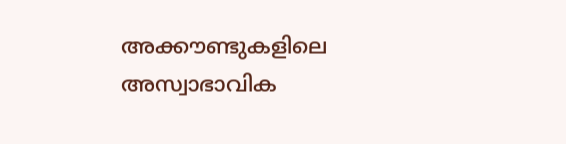അക്കൗണ്ടുകളിലെ അസ്വാഭാവിക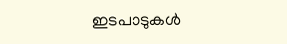ഇടപാടുകള്‍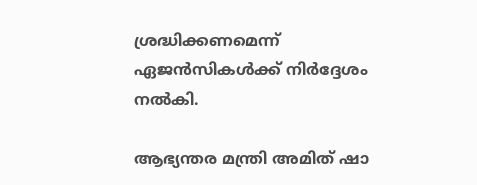ശ്രദ്ധിക്കണമെന്ന് ഏജന്‍സികള്‍ക്ക് നിര്‍ദ്ദേശം നല്‍കി.

ആഭ്യന്തര മന്ത്രി അമിത് ഷാ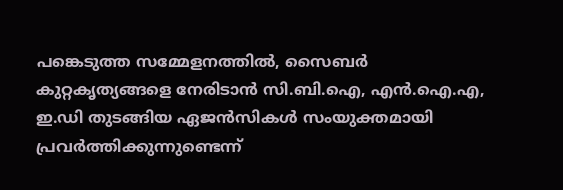പങ്കെടുത്ത സമ്മേളനത്തില്‍, സൈബര്‍ കുറ്റകൃത്യങ്ങളെ നേരിടാന്‍ സി.ബി.ഐ, എന്‍.ഐ.എ, ഇ.ഡി തുടങ്ങിയ ഏജന്‍സികള്‍ സംയുക്തമായി പ്രവര്‍ത്തിക്കുന്നുണ്ടെന്ന്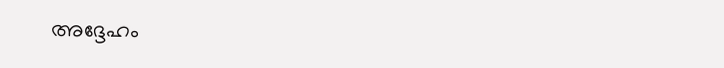അദ്ദേഹം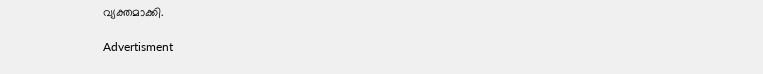വ്യക്തമാക്കി.

Advertisment